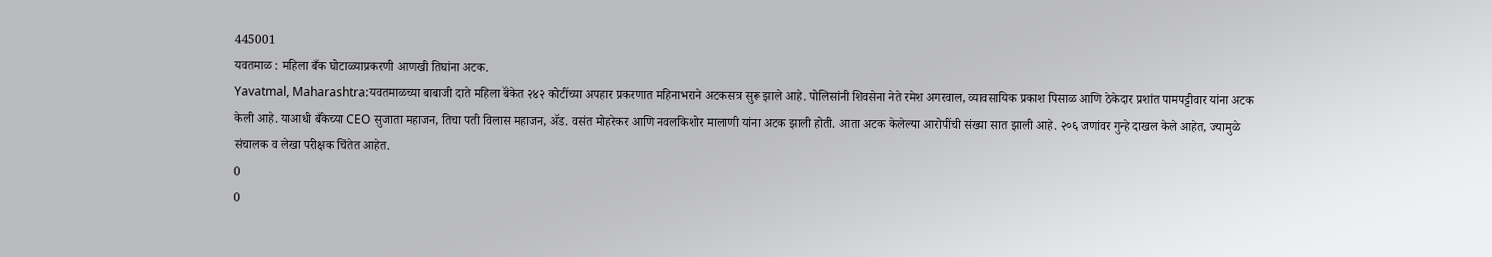445001
यवतमाळ : महिला बँक घोटाळ्याप्रकरणी आणखी तिघांना अटक.
Yavatmal, Maharashtra:यवतमाळच्या बाबाजी दाते महिला बॅंकेत २४२ कोटींच्या अपहार प्रकरणात महिनाभराने अटकसत्र सुरू झाले आहे. पोलिसांनी शिवसेना नेते रमेश अगरवाल, व्यावसायिक प्रकाश पिसाळ आणि ठेकेदार प्रशांत पामपट्टीवार यांना अटक केली आहे. याआधी बँकेच्या CEO सुजाता महाजन, तिचा पती विलास महाजन, ॲड. वसंत मोहरेकर आणि नवलकिशोर मालाणी यांना अटक झाली होती. आता अटक केलेल्या आरोपींची संख्या सात झाली आहे. २०६ जणांवर गुन्हे दाखल केले आहेत, ज्यामुळे संचालक व लेखा परीक्षक चिंतेत आहेत.
0
0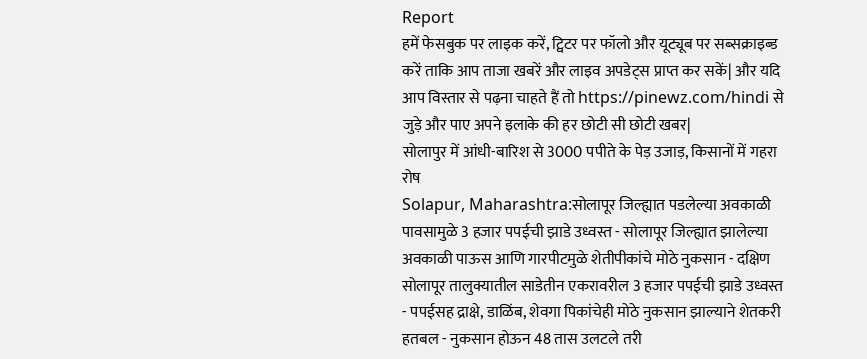Report
हमें फेसबुक पर लाइक करें, ट्विटर पर फॉलो और यूट्यूब पर सब्सक्राइब्ड करें ताकि आप ताजा खबरें और लाइव अपडेट्स प्राप्त कर सकें| और यदि आप विस्तार से पढ़ना चाहते हैं तो https://pinewz.com/hindi से जुड़े और पाए अपने इलाके की हर छोटी सी छोटी खबर|
सोलापुर में आंधी-बारिश से 3000 पपीते के पेड़ उजाड़, किसानों में गहरा रोष
Solapur, Maharashtra:सोलापूर जिल्ह्यात पडलेल्या अवकाळी पावसामुळे 3 हजार पपईची झाडे उध्वस्त - सोलापूर जिल्ह्यात झालेल्या अवकाळी पाऊस आणि गारपीटमुळे शेतीपीकांचे मोठे नुकसान - दक्षिण सोलापूर तालुक्यातील साडेतीन एकरावरील 3 हजार पपईची झाडे उध्वस्त - पपईसह द्राक्षे, डाळिंब, शेवगा पिकांचेही मोठे नुकसान झाल्याने शेतकरी हतबल - नुकसान होऊन 48 तास उलटले तरी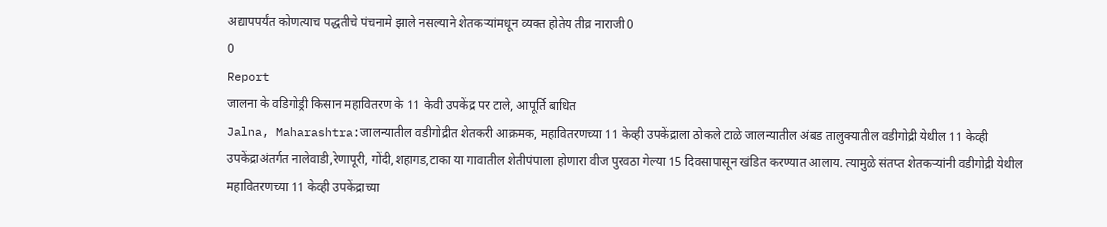अद्यापपर्यंत कोणत्याच पद्धतीचे पंचनामे झाले नसल्याने शेतकऱ्यांमधून व्यक्त होतेय तीव्र नाराजी0
0
Report
जालना के वडिगोड्री किसान महावितरण के 11 केवी उपकेंद्र पर टाले, आपूर्ति बाधित
Jalna, Maharashtra:जालन्यातील वडीगोद्रीत शेतकरी आक्रमक, महावितरणच्या 11 केव्ही उपकेंद्राला ठोकले टाळे जालन्यातील अंबड तालुक्यातील वडीगोद्री येथील 11 केव्ही उपकेंद्राअंतर्गत नालेवाडी,रेणापूरी, गोंदी,शहागड,टाका या गावातील शेतीपंपाला होणारा वीज पुरवठा गेल्या 15 दिवसापासून खंडित करण्यात आलाय. त्यामुळे संतप्त शेतकऱ्यांनी वडीगोद्री येथील महावितरणच्या 11 केव्ही उपकेंद्राच्या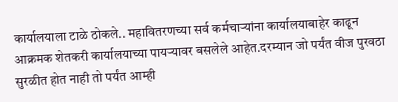कार्यालयाला टाळे ठोकले.. महावितरणच्या सर्व कर्मचाऱ्यांना कार्यालयाबाहेर काढून आक्रमक शेतकरी कार्यालयाच्या पायऱ्यावर बसलेले आहेत.दरम्यान जो पर्यंत वीज पुरवठा सुरळीत होत नाही तो पर्यंत आम्ही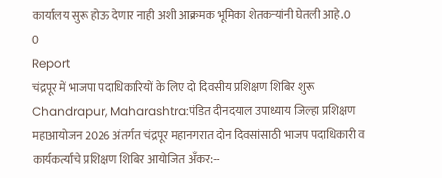कार्यालय सुरू होऊ देणार नाही अशी आक्रमक भूमिका शेतकऱ्यांनी घेतली आहे.0
0
Report
चंद्रपूर में भाजपा पदाधिकारियों के लिए दो दिवसीय प्रशिक्षण शिबिर शुरू
Chandrapur, Maharashtra:पंडित दीनदयाल उपाध्याय जिल्हा प्रशिक्षण महाआयोजन 2026 अंतर्गत चंद्रपूर महानगरात दोन दिवसांसाठी भाजप पदाधिकारी व कार्यकर्त्यांचे प्रशिक्षण शिबिर आयोजित अँकर:--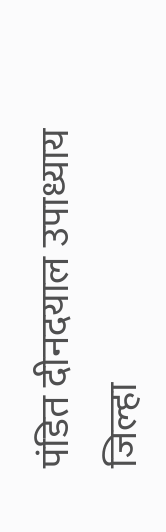पंडित दीनदयाल उपाध्याय जिल्हा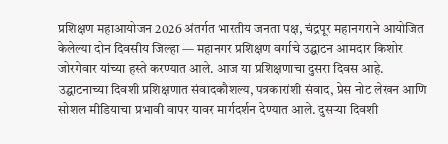प्रशिक्षण महाआयोजन 2026 अंतर्गत भारतीय जनता पक्ष, चंद्रपूर महानगराने आयोजित केलेल्या दोन दिवसीय जिल्हा — महानगर प्रशिक्षण वर्गाचे उद्घाटन आमदार किशोर जोरगेवार यांच्या हस्ते करण्यात आले. आज या प्रशिक्षणाचा दुसरा दिवस आहे. उद्घाटनाच्या दिवशी प्रशिक्षणात संवादकौशल्य, पत्रकारांशी संवाद, प्रेस नोट लेखन आणि सोशल मीडियाचा प्रभावी वापर यावर मार्गदर्शन देण्यात आले. दुसऱ्या दिवशी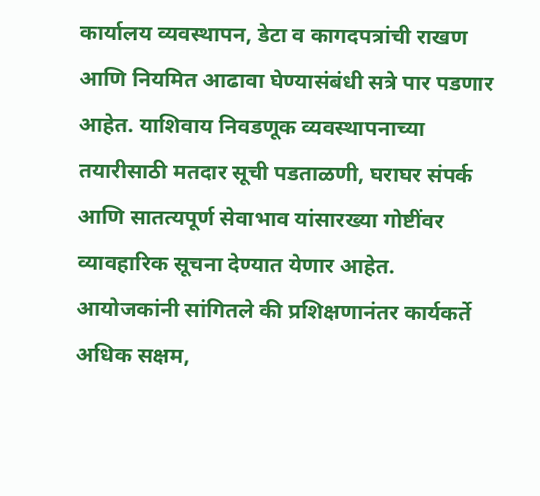कार्यालय व्यवस्थापन, डेटा व कागदपत्रांची राखण आणि नियमित आढावा घेण्यासंबंधी सत्रे पार पडणार आहेत. याशिवाय निवडणूक व्यवस्थापनाच्या तयारीसाठी मतदार सूची पडताळणी, घराघर संपर्क आणि सातत्यपूर्ण सेवाभाव यांसारख्या गोष्टींवर व्यावहारिक सूचना देण्यात येणार आहेत. आयोजकांनी सांगितले की प्रशिक्षणानंतर कार्यकर्ते अधिक सक्षम,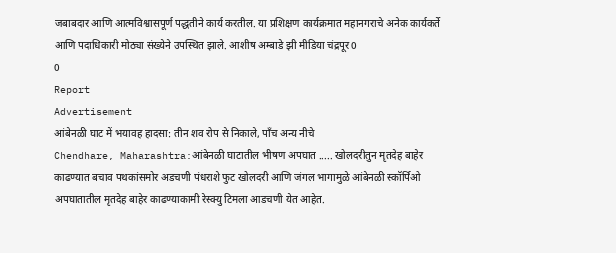जबाबदार आणि आत्मविश्वासपूर्ण पद्धतीने कार्य करतील. या प्रशिक्षण कार्यक्रमात महानगराचे अनेक कार्यकर्ते आणि पदाधिकारी मोठ्या संख्येने उपस्थित झाले. आशीष अम्बाडे झी मीडिया चंद्रपूर0
0
Report
Advertisement
आंबेनळी घाट में भयावह हादसा: तीन शव रोप से निकाले, पाँच अन्य नीचे
Chendhare, Maharashtra:आंबेनळी घाटातील भीषण अपघात ..... खोलदरीतुन मृतदेह बाहेर काढण्यात बचाव पथकांसमोर अडचणी पंधराशे फुट खोलदरी आणि जंगल भागामुळे आंबेनळी स्कॉर्पिओ अपघातातील मृतदेह बाहेर काढण्याकामी रेस्क्यु टिमला आडचणी येत आहेत.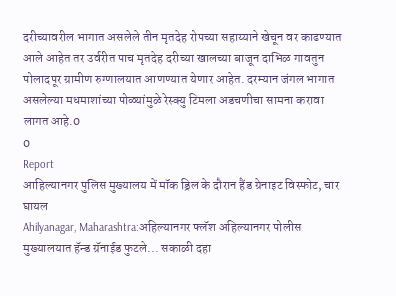दरीच्यावरील भागात असलेले तीन मृतदेह रोपच्या सहाय्याने खेचून वर काढण्यात आले आहेत तर उर्वरीत पाच मृतदेह दरीच्या खालच्या बाजून दाभिळ गावतुन पोलादपूर ग्रामीण रुग्णालयात आणण्यात येणार आहेत. दरम्यान जंगल भागात असलेल्या मधमाशांच्या पोळ्यांमुळे रेस्क्यु टिमला अडचणीचा सामना करावा लागत आहे.0
0
Report
आहिल्यानगर पुलिस मुख्यालय में मॉक ड्रिल के दौरान हैंड ग्रेनाइट विस्फोट, चार घायल
Ahilyanagar, Maharashtra:अहिल्यानगर फ्लॅश अहिल्यानगर पोलीस मुख्यालयात हॅन्ड ग्रॅनाईड फुटले... सकाळी दहा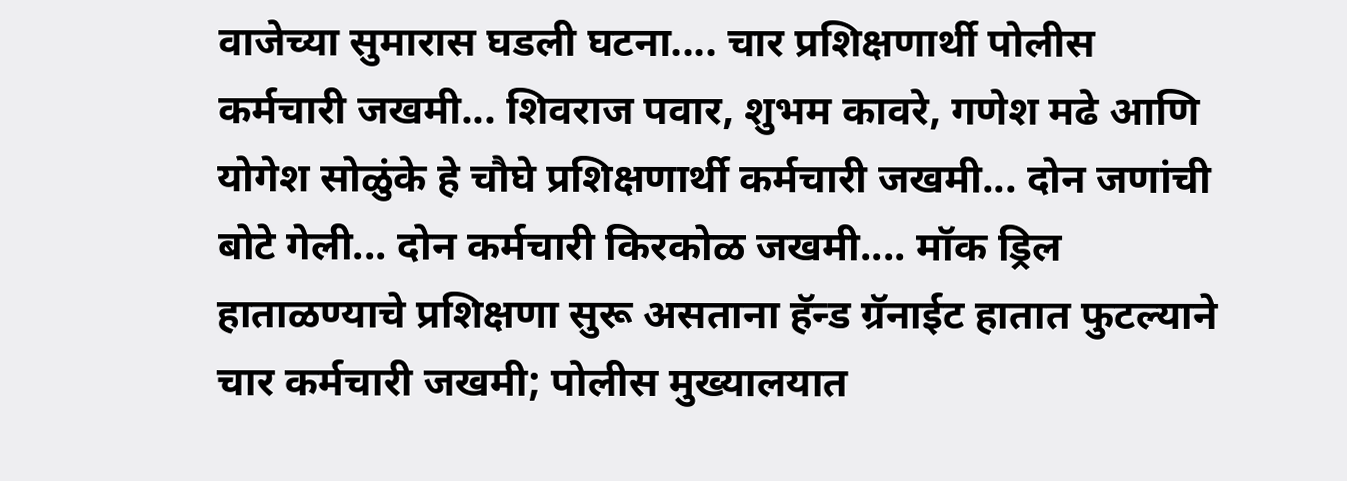वाजेच्या सुमारास घडली घटना.... चार प्रशिक्षणार्थी पोलीस कर्मचारी जखमी... शिवराज पवार, शुभम कावरे, गणेश मढे आणि योगेश सोळुंके हे चौघे प्रशिक्षणार्थी कर्मचारी जखमी... दोन जणांची बोटे गेली... दोन कर्मचारी किरकोळ जखमी.... मॉक ड्रिल हाताळण्याचे प्रशिक्षणा सुरू असताना हॅन्ड ग्रॅनाईट हातात फुटल्याने चार कर्मचारी जखमी; पोलीस मुख्यालयात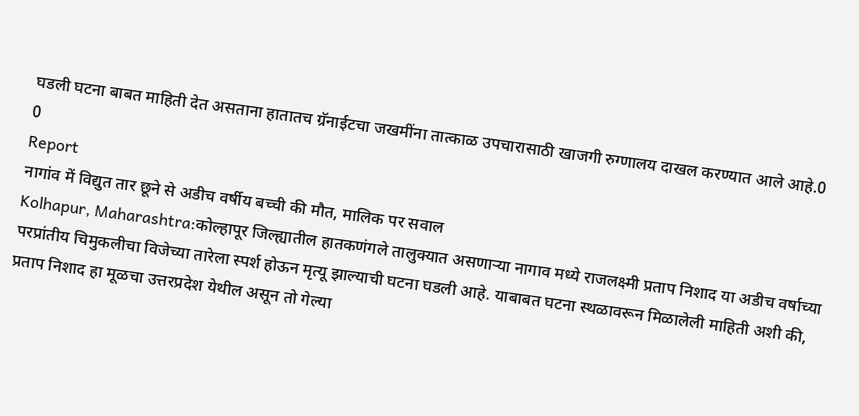घडली घटना बाबत माहिती देत असताना हातातच ग्रॅनाईटचा जखमींना तात्काळ उपचारासाठी खाजगी रुग्णालय दाखल करण्यात आले आहे.0
0
Report
नागांव में विद्युत तार छूने से अडीच वर्षीय बच्ची की मौत, मालिक पर सवाल
Kolhapur, Maharashtra:कोल्हापूर जिल्ह्यातील हातकणंगले तालुक्यात असणाऱ्या नागाव मध्ये राजलक्ष्मी प्रताप निशाद या अडीच वर्षाच्या परप्रांतीय चिमुकलीचा विजेच्या तारेला स्पर्श होऊन मृत्यू झाल्याची घटना घडली आहे. याबाबत घटना स्थळावरून मिळालेली माहिती अशी की, प्रताप निशाद हा मूळचा उत्तरप्रदेश येथील असून तो गेल्या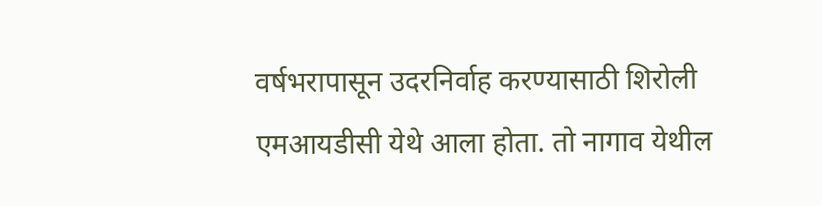वर्षभरापासून उदरनिर्वाह करण्यासाठी शिरोली एमआयडीसी येथे आला होता. तो नागाव येथील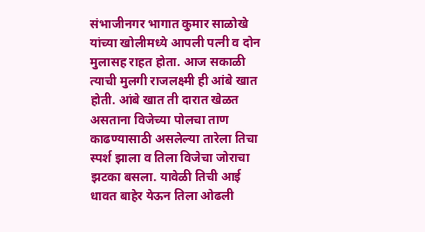संभाजीनगर भागात कुमार साळोखे यांच्या खोलीमध्ये आपली पत्नी व दोन मुलासह राहत होता. आज सकाळी त्याची मुलगी राजलक्ष्मी ही आंबे खात होती. आंबे खात ती दारात खेळत असताना विजेच्या पोलचा ताण काढण्यासाठी असलेल्या तारेला तिचा स्पर्श झाला व तिला विजेचा जोराचा झटका बसला. यावेळी तिची आई धावत बाहेर येऊन तिला ओढली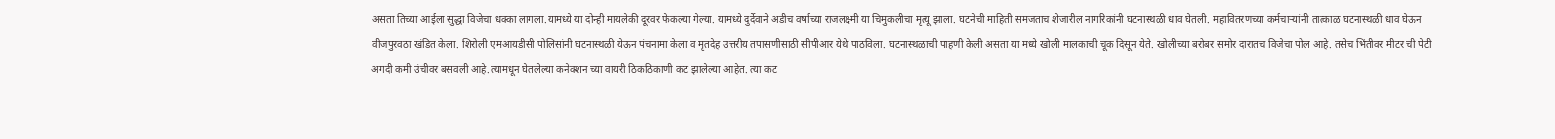असता तिच्या आईला सुद्धा विजेचा धक्का लागला.यामध्ये या दोन्ही मायलेकी दूरवर फेकल्या गेल्या. यामध्ये दुर्देवाने अडीच वर्षाच्या राजलक्ष्मी या चिमुकलीचा मृत्यू झाला. घटनेची माहिती समजताच शेजारील नागरिकांनी घटनास्थळी धाव घेतली. महावितरणच्या कर्मचाऱ्यांनी तात्काळ घटनास्थळी धाव घेऊन वीजपुरवठा खंडित केला. शिरोली एमआयडीसी पोलिसांनी घटनास्थळी येऊन पंचनामा केला व मृतदेह उत्तरीय तपासणीसाठी सीपीआर येथे पाठविला. घटनास्थळाची पाहणी केली असता या मध्ये खोली मालकाची चूक दिसून येते. खोलीच्या बरोबर समोर दारातच विजेचा पोल आहे. तसेच भिंतीवर मीटर ची पेटी अगदी कमी उंचीवर बसवली आहे.त्यामधून घेतलेल्या कनेक्शन च्या वायरी ठिकठिकाणी कट झालेल्या आहेत. त्या कट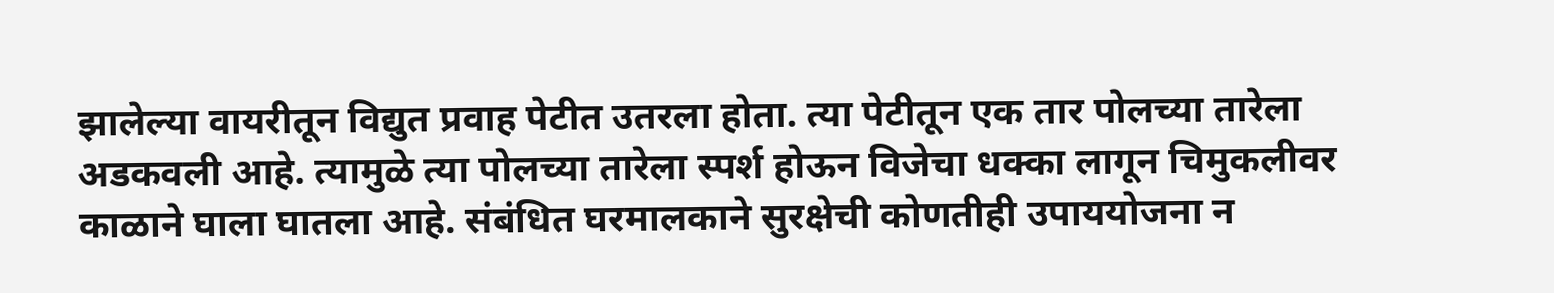झालेल्या वायरीतून विद्युत प्रवाह पेटीत उतरला होता. त्या पेटीतून एक तार पोलच्या तारेला अडकवली आहे. त्यामुळे त्या पोलच्या तारेला स्पर्श होऊन विजेचा धक्का लागून चिमुकलीवर काळाने घाला घातला आहे. संबंधित घरमालकाने सुरक्षेची कोणतीही उपाययोजना न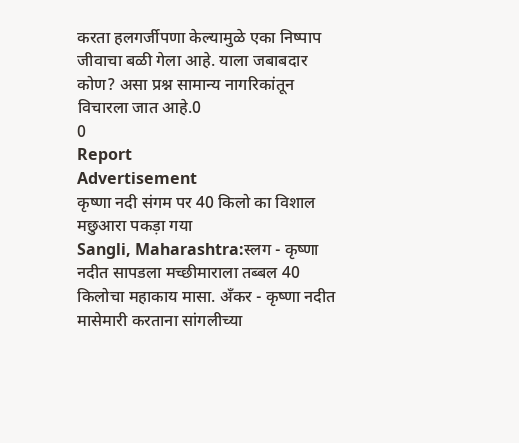करता हलगर्जीपणा केल्यामुळे एका निष्पाप जीवाचा बळी गेला आहे. याला जबाबदार कोण? असा प्रश्न सामान्य नागरिकांतून विचारला जात आहे.0
0
Report
Advertisement
कृष्णा नदी संगम पर 40 किलो का विशाल मछुआरा पकड़ा गया
Sangli, Maharashtra:स्लग - कृष्णा नदीत सापडला मच्छीमाराला तब्बल 40 किलोचा महाकाय मासा. अँकर - कृष्णा नदीत मासेमारी करताना सांगलीच्या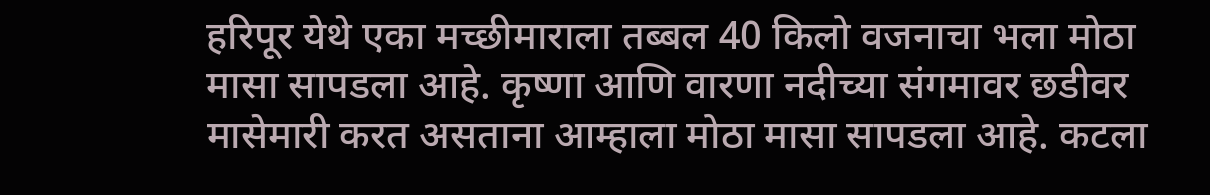हरिपूर येथे एका मच्छीमाराला तब्बल 40 किलो वजनाचा भला मोठा मासा सापडला आहे. कृष्णा आणि वारणा नदीच्या संगमावर छडीवर मासेमारी करत असताना आम्हाला मोठा मासा सापडला आहे. कटला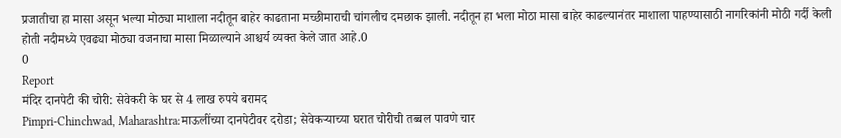प्रजातीचा हा मासा असून भल्या मोठ्या माशाला नदीतून बाहेर काढताना मच्छीमाराची चांगलीच दमछाक झाली. नदीतून हा भला मोठा मासा बाहेर काढल्यानंतर माशाला पाहण्यासाठी नागरिकांनी मोठी गर्दी केली होती नदीमध्ये एवढ्या मोठ्या वजनाचा मासा मिळाल्याने आश्चर्य व्यक्त केले जात आहे.0
0
Report
मंदिर दानपेटी की चोरी: सेवेकरी के घर से 4 लाख रुपये बरामद
Pimpri-Chinchwad, Maharashtra:माऊलींच्या दानपेटीवर दरोडा; सेवेकऱ्याच्या घरात चोरीची तब्बल पावणे चार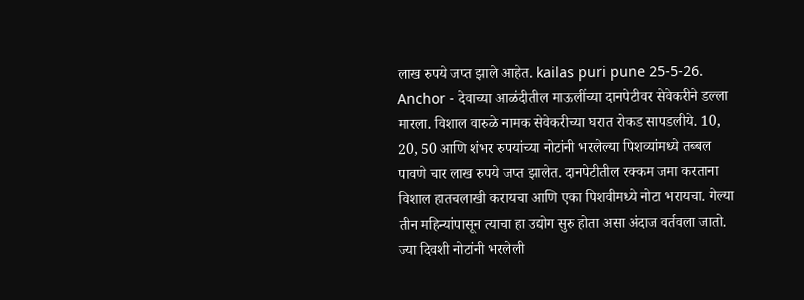लाख रुपये जप्त झाले आहेत. kailas puri pune 25-5-26. Anchor - देवाच्या आळंदीतील माऊलींच्या दानपेटीवर सेवेकरीने डल्ला मारला. विशाल वारुळे नामक सेवेकरीच्या घरात रोकड सापडलीये. 10, 20, 50 आणि शंभर रुपयांच्या नोटांनी भरलेल्या पिशव्यांमध्ये तब्बल पावणे चार लाख रुपये जप्त झालेत. दानपेटीतील रक्कम जमा करताना विशाल हातचलाखी करायचा आणि एका पिशवीमध्ये नोटा भरायचा. गेल्या तीन महिन्यांपासून त्याचा हा उद्योग सुरु होता असा अंदाज वर्तवला जातो. ज्या दिवशी नोटांनी भरलेली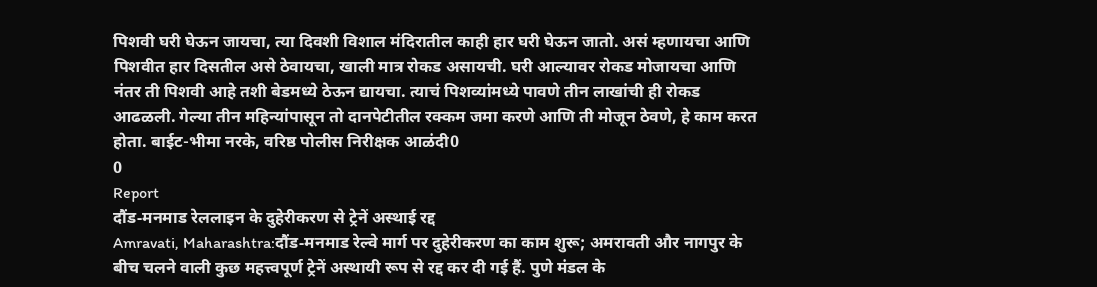पिशवी घरी घेऊन जायचा, त्या दिवशी विशाल मंदिरातील काही हार घरी घेऊन जातो. असं म्हणायचा आणि पिशवीत हार दिसतील असे ठेवायचा, खाली मात्र रोकड असायची. घरी आल्यावर रोकड मोजायचा आणि नंतर ती पिशवी आहे तशी बेडमध्ये ठेऊन द्यायचा. त्याचं पिशव्यांमध्ये पावणे तीन लाखांची ही रोकड आढळली. गेल्या तीन महिन्यांपासून तो दानपेटीतील रक्कम जमा करणे आणि ती मोजून ठेवणे, हे काम करत होता. बाईट-भीमा नरके, वरिष्ठ पोलीस निरीक्षक आळंदी0
0
Report
दौंड‑मनमाड रेललाइन के दुहेरीकरण से ट्रेनें अस्थाई रद्द
Amravati, Maharashtra:दौंड‑मनमाड रेल्वे मार्ग पर दुहेरीकरण का काम शुरू; अमरावती और नागपुर के बीच चलने वाली कुछ महत्त्वपूर्ण ट्रेनें अस्थायी रूप से रद्द कर दी गई हैं. पुणे मंडल के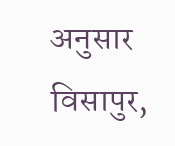अनुसार विसापुर,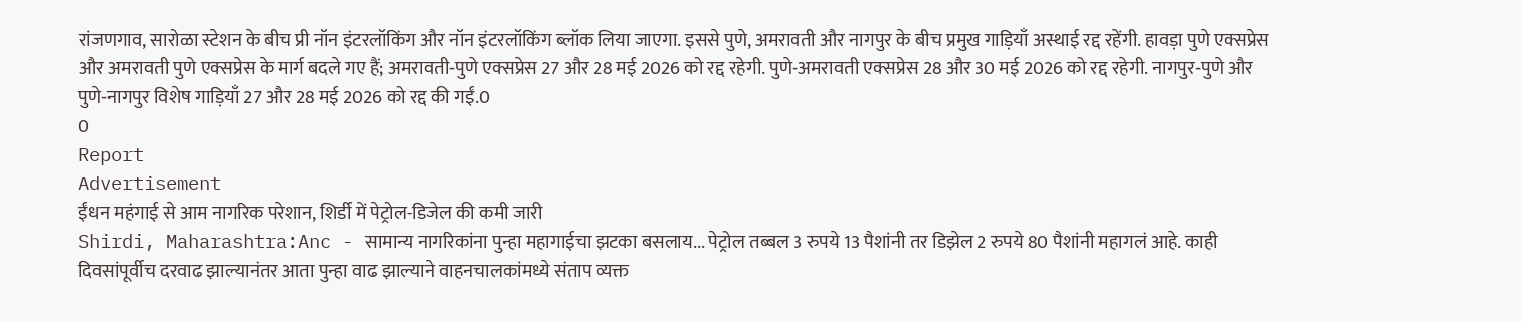रांजणगाव, सारोळा स्टेशन के बीच प्री नॉन इंटरलॉकिंग और नॉन इंटरलॉकिंग ब्लॉक लिया जाएगा. इससे पुणे, अमरावती और नागपुर के बीच प्रमुख गाड़ियाँ अस्थाई रद्द रहेंगी. हावड़ा पुणे एक्सप्रेस और अमरावती पुणे एक्सप्रेस के मार्ग बदले गए हैं; अमरावती‑पुणे एक्सप्रेस 27 और 28 मई 2026 को रद्द रहेगी. पुणे‑अमरावती एक्सप्रेस 28 और 30 मई 2026 को रद्द रहेगी. नागपुर‑पुणे और पुणे‑नागपुर विशेष गाड़ियाँ 27 और 28 मई 2026 को रद्द की गईं.0
0
Report
Advertisement
ईंधन महंगाई से आम नागरिक परेशान, शिर्डी में पेट्रोल-डिजेल की कमी जारी
Shirdi, Maharashtra:Anc - सामान्य नागरिकांना पुन्हा महागाईचा झटका बसलाय... पेट्रोल तब्बल 3 रुपये 13 पैशांनी तर डिझेल 2 रुपये 80 पैशांनी महागलं आहे. काही दिवसांपूर्वीच दरवाढ झाल्यानंतर आता पुन्हा वाढ झाल्याने वाहनचालकांमध्ये संताप व्यक्त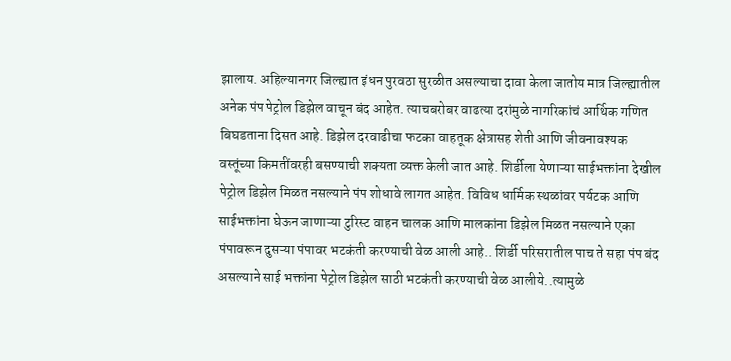झालाय. अहिल्यानगर जिल्ह्यात इंधन पुरवठा सुरळीत असल्याचा दावा केला जातोय मात्र जिल्ह्यातील अनेक पंप पेट्रोल डिझेल वाचून बंद आहेत. त्याचबरोबर वाढत्या दरांमुळे नागरिकांचं आर्थिक गणित बिघडताना दिसत आहे. डिझेल दरवाढीचा फटका वाहतूक क्षेत्रासह शेती आणि जीवनावश्यक वस्तूंच्या किमतींवरही बसण्याची शक्यता व्यक्त केली जात आहे. शिर्डीला येणाऱ्या साईभक्तांना देखील पेट्रोल डिझेल मिळत नसल्याने पंप शोधावे लागत आहेत. विविध धार्मिक स्थळांवर पर्यटक आणि साईभक्तांना घेऊन जाणाऱ्या टुरिस्ट वाहन चालक आणि मालकांना डिझेल मिळत नसल्याने एका पंपावरून दुसऱ्या पंपावर भटकंती करण्याची वेळ आली आहे.. शिर्डी परिसरातील पाच ते सहा पंप बंद असल्याने साई भक्तांना पेट्रोल डिझेल साठी भटकंती करण्याची वेळ आलीये..त्यामुळे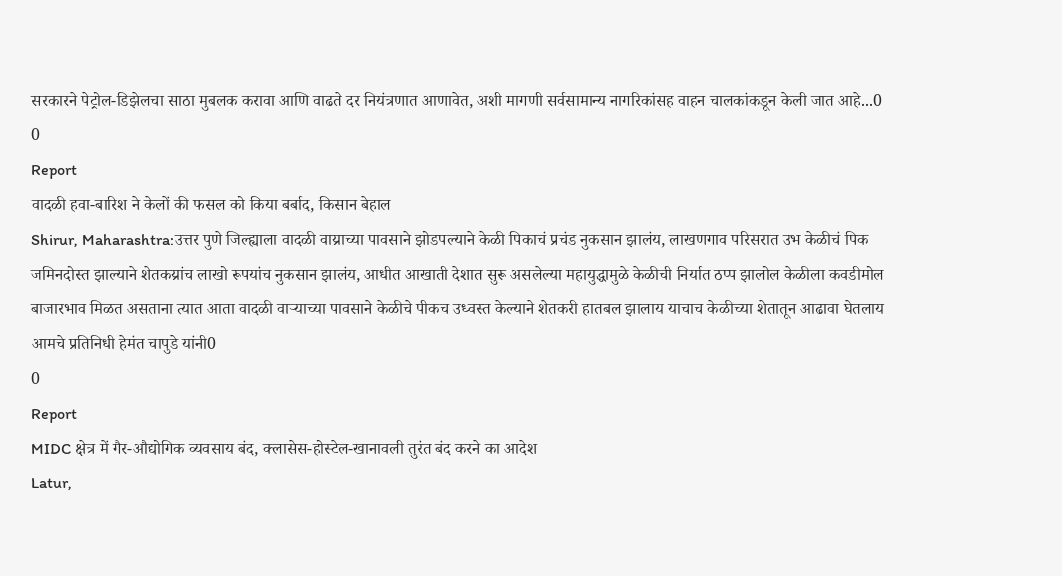सरकारने पेट्रोल-डिझेलचा साठा मुबलक करावा आणि वाढते दर नियंत्रणात आणावेत, अशी मागणी सर्वसामान्य नागरिकांसह वाहन चालकांकडून केली जात आहे...0
0
Report
वादळी हवा-बारिश ने केलों की फसल को किया बर्बाद, किसान बेहाल
Shirur, Maharashtra:उत्तर पुणे जिल्ह्याला वादळी वाय्राच्या पावसाने झोडपल्याने केळी पिकाचं प्रचंड नुकसान झालंय, लाखणगाव परिसरात उभ केळीचं पिक जमिनदोस्त झाल्याने शेतकय्रांच लाखो रूपयांच नुकसान झालंय, आधीत आखाती देशात सुरू असलेल्या महायुद्धामुळे केळीची निर्यात ठप्प झालोल केळीला कवडीमोल बाजारभाव मिळत असताना त्यात आता वादळी वाऱ्याच्या पावसाने केळीचे पीकच उध्वस्त केल्याने शेतकरी हातबल झालाय याचाच केळीच्या शेतातून आढावा घेतलाय आमचे प्रतिनिधी हेमंत चापुडे यांनी0
0
Report
MIDC क्षेत्र में गैर-औद्योगिक व्यवसाय बंद, क्लासेस-होस्टेल-खानावली तुरंत बंद करने का आदेश
Latur,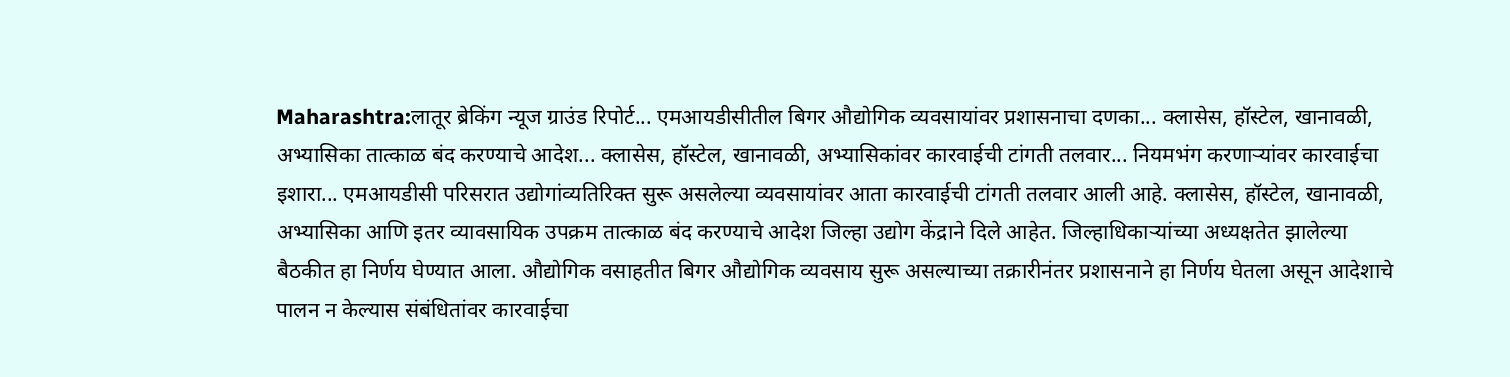Maharashtra:लातूर ब्रेकिंग न्यूज ग्राउंड रिपोर्ट... एमआयडीसीतील बिगर औद्योगिक व्यवसायांवर प्रशासनाचा दणका... क्लासेस, हॉस्टेल, खानावळी, अभ्यासिका तात्काळ बंद करण्याचे आदेश... क्लासेस, हॉस्टेल, खानावळी, अभ्यासिकांवर कारवाईची टांगती तलवार... नियमभंग करणाऱ्यांवर कारवाईचा इशारा... एमआयडीसी परिसरात उद्योगांव्यतिरिक्त सुरू असलेल्या व्यवसायांवर आता कारवाईची टांगती तलवार आली आहे. क्लासेस, हॉस्टेल, खानावळी, अभ्यासिका आणि इतर व्यावसायिक उपक्रम तात्काळ बंद करण्याचे आदेश जिल्हा उद्योग केंद्राने दिले आहेत. जिल्हाधिकाऱ्यांच्या अध्यक्षतेत झालेल्या बैठकीत हा निर्णय घेण्यात आला. औद्योगिक वसाहतीत बिगर औद्योगिक व्यवसाय सुरू असल्याच्या तक्रारीनंतर प्रशासनाने हा निर्णय घेतला असून आदेशाचे पालन न केल्यास संबंधितांवर कारवाईचा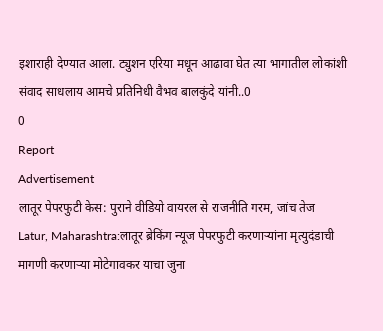इशाराही देण्यात आला. ट्युशन एरिया मधून आढावा घेत त्या भागातील लोकांशी संवाद साधलाय आमचे प्रतिनिधी वैभव बालकुंदे यांनी..0
0
Report
Advertisement
लातूर पेपरफुटी केस: पुराने वीडियो वायरल से राजनीति गरम, जांच तेज
Latur, Maharashtra:लातूर ब्रेकिंग न्यूज पेपरफुटी करणाऱ्यांना मृत्युदंडाची मागणी करणाऱ्या मोटेगावकर याचा जुना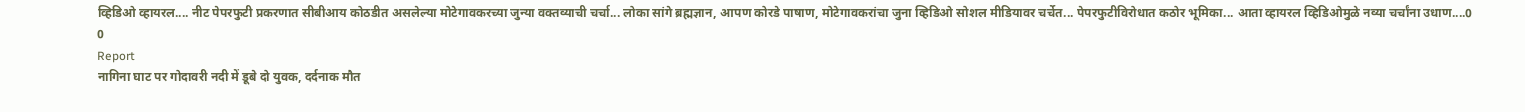व्हिडिओ व्हायरल.... नीट पेपरफुटी प्रकरणात सीबीआय कोठडीत असलेल्या मोटेगावकरच्या जुन्या वक्तव्याची चर्चा... लोका सांगे ब्रह्मज्ञान, आपण कोरडे पाषाण, मोटेगावकरांचा जुना व्हिडिओ सोशल मीडियावर चर्चेत... पेपरफुटीविरोधात कठोर भूमिका... आता व्हायरल व्हिडिओमुळे नव्या चर्चांना उधाण....0
0
Report
नागिना घाट पर गोदावरी नदी में डूबे दो युवक, दर्दनाक मौत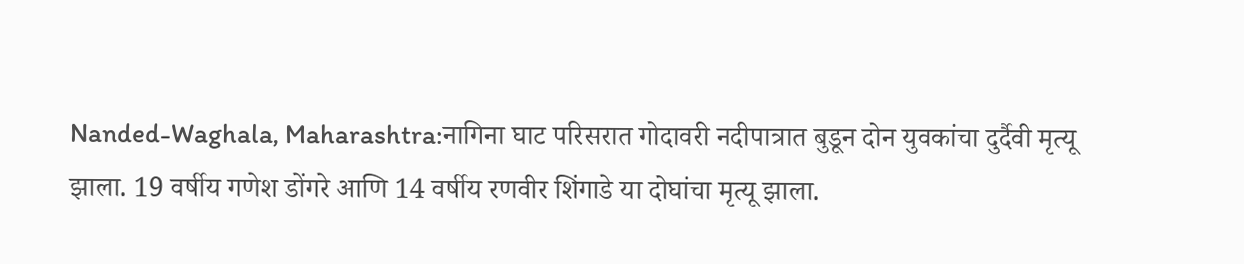Nanded-Waghala, Maharashtra:नागिना घाट परिसरात गोदावरी नदीपात्रात बुडून दोन युवकांचा दुर्दैवी मृत्यू झाला. 19 वर्षीय गणेश डोंगरे आणि 14 वर्षीय रणवीर शिंगाडे या दोघांचा मृत्यू झाला.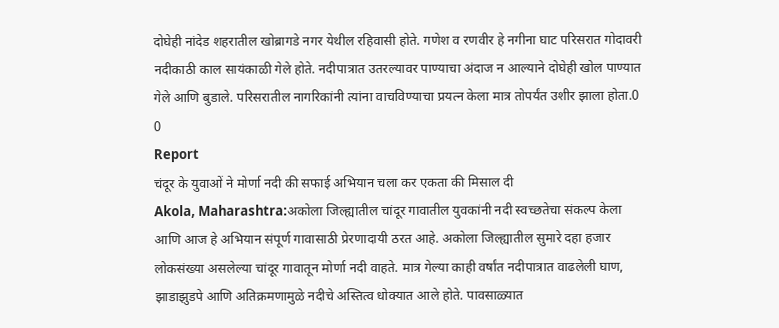दोघेही नांदेड शहरातील खोब्रागडे नगर येथील रहिवासी होते. गणेश व रणवीर हे नगीना घाट परिसरात गोदावरी नदीकाठी काल सायंकाळी गेले होते. नदीपात्रात उतरल्यावर पाण्याचा अंदाज न आल्याने दोघेही खोल पाण्यात गेले आणि बुडाले. परिसरातील नागरिकांनी त्यांना वाचविण्याचा प्रयत्न केला मात्र तोपर्यंत उशीर झाला होता.0
0
Report
चंदूर के युवाओं ने मोर्णा नदी की सफाई अभियान चला कर एकता की मिसाल दी
Akola, Maharashtra:अकोला जिल्ह्यातील चांदूर गावातील युवकांनी नदी स्वच्छतेचा संकल्प केला आणि आज हे अभियान संपूर्ण गावासाठी प्रेरणादायी ठरत आहे. अकोला जिल्ह्यातील सुमारे दहा हजार लोकसंख्या असलेल्या चांदूर गावातून मोर्णा नदी वाहते. मात्र गेल्या काही वर्षांत नदीपात्रात वाढलेली घाण, झाडाझुडपे आणि अतिक्रमणामुळे नदीचे अस्तित्व धोक्यात आले होते. पावसाळ्यात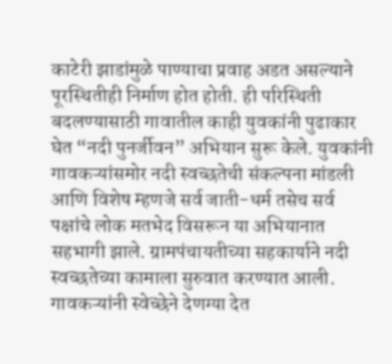काटेरी झाडांमुळे पाण्याचा प्रवाह अडत असल्याने पूरस्थितीही निर्माण होत होती. ही परिस्थिती बदलण्यासाठी गावातील काही युवकांनी पुढाकार घेत “नदी पुनर्जीवन” अभियान सुरू केले. युवकांनी गावकऱ्यांसमोर नदी स्वच्छतेची संकल्पना मांडली आणि विशेष म्हणजे सर्व जाती-धर्म तसेच सर्व पक्षांचे लोक मतभेद विसरून या अभियानात सहभागी झाले. ग्रामपंचायतीच्या सहकार्याने नदी स्वच्छतेच्या कामाला सुरुवात करण्यात आली. गावकऱ्यांनी स्वेच्छेने देणग्या देत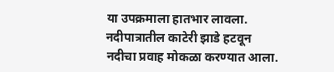या उपक्रमाला हातभार लावला. नदीपात्रातील काटेरी झाडे हटवून नदीचा प्रवाह मोकळा करण्यात आला.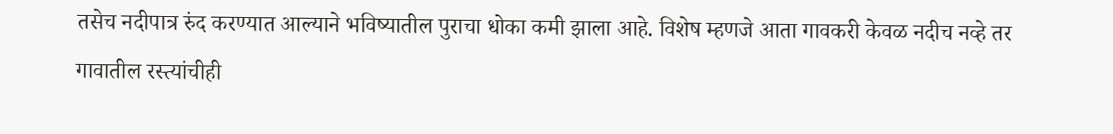तसेच नदीपात्र रुंद करण्यात आल्याने भविष्यातील पुराचा धोका कमी झाला आहे. विशेष म्हणजे आता गावकरी केवळ नदीच नव्हे तर गावातील रस्त्यांचीही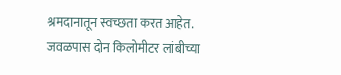श्रमदानातून स्वच्छता करत आहेत. जवळपास दोन किलोमीटर लांबीच्या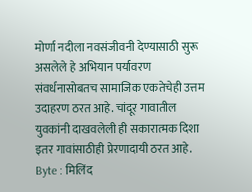मोर्णा नदीला नवसंजीवनी देण्यासाठी सुरू असलेले हे अभियान पर्यावरण संवर्धनासोबतच सामाजिक एकतेचेही उत्तम उदाहरण ठरत आहे. चांदूर गावातील युवकांनी दाखवलेली ही सकारात्मक दिशा इतर गावांसाठीही प्रेरणादायी ठरत आहे. Byte : मिलिंद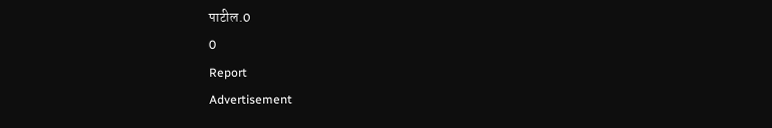पाटील.0
0
Report
Advertisement